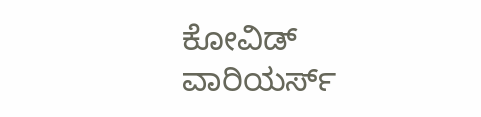ಕೋವಿಡ್ ವಾರಿಯರ್ಸ್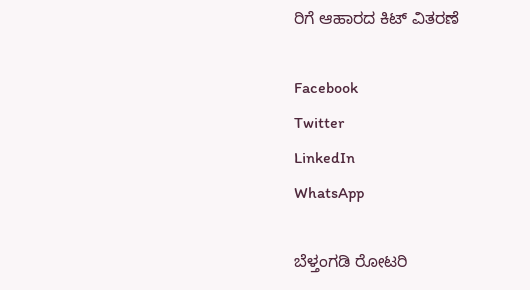ರಿಗೆ ಆಹಾರದ ಕಿಟ್ ವಿತರಣೆ

Facebook
Twitter
LinkedIn
WhatsApp

ಬೆಳ್ತಂಗಡಿ ರೋಟರಿ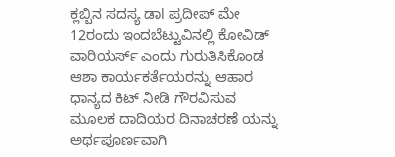ಕ್ಲಬ್ಬಿನ ಸದಸ್ಯ ಡಾl ಪ್ರದೀಪ್ ಮೇ 12ರಂದು ಇಂದಬೆಟ್ಟುವಿನಲ್ಲಿ ಕೋವಿಡ್ ವಾರಿಯರ್ಸ್ ಎಂದು ಗುರುತಿಸಿಕೊಂಡ ಆಶಾ ಕಾರ್ಯಕರ್ತೆಯರನ್ನು ಆಹಾರ ಧಾನ್ಯದ ಕಿಟ್ ನೀಡಿ ಗೌರವಿಸುವ ಮೂಲಕ ದಾದಿಯರ ದಿನಾಚರಣೆ ಯನ್ನು ಅರ್ಥಪೂರ್ಣವಾಗಿ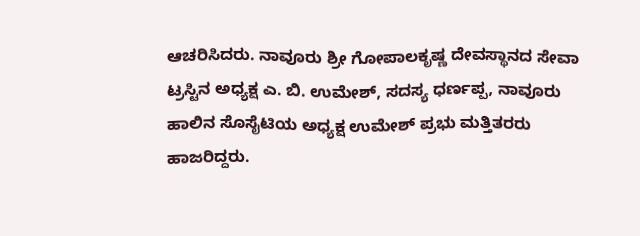ಆಚರಿಸಿದರು. ನಾವೂರು ಶ್ರೀ ಗೋಪಾಲಕೃಷ್ಣ ದೇವಸ್ಥಾನದ ಸೇವಾ ಟ್ರಸ್ಟಿನ ಅಧ್ಯಕ್ಷ ಎ. ಬಿ. ಉಮೇಶ್, ಸದಸ್ಯ ಧರ್ಣಪ್ಪ, ನಾವೂರು ಹಾಲಿನ ಸೊಸೈಟಿಯ ಅಧ್ಯಕ್ಷ ಉಮೇಶ್ ಪ್ರಭು ಮತ್ತಿತರರು ಹಾಜರಿದ್ದರು.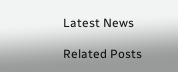Latest News

Related Posts